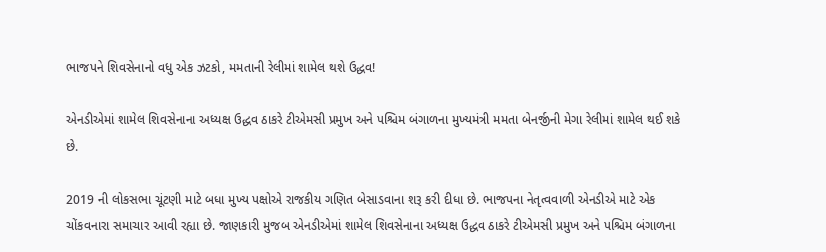ભાજપને શિવસેનાનો વધુ એક ઝટકો, મમતાની રેલીમાં શામેલ થશે ઉદ્ધવ!

એનડીએમાં શામેલ શિવસેનાના અધ્યક્ષ ઉદ્ધવ ઠાકરે ટીએમસી પ્રમુખ અને પશ્ચિમ બંગાળના મુખ્યમંત્રી મમતા બેનર્જીની મેગા રેલીમાં શામેલ થઈ શકે છે.

2019 ની લોકસભા ચૂંટણી માટે બધા મુખ્ય પક્ષોએ રાજકીય ગણિત બેસાડવાના શરૂ કરી દીધા છે. ભાજપના નેતૃત્વવાળી એનડીએ માટે એક ચોંકવનારા સમાચાર આવી રહ્યા છે. જાણકારી મુજબ એનડીએમાં શામેલ શિવસેનાના અધ્યક્ષ ઉદ્ધવ ઠાકરે ટીએમસી પ્રમુખ અને પશ્ચિમ બંગાળના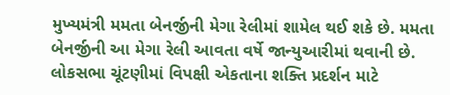મુખ્યમંત્રી મમતા બેનર્જીની મેગા રેલીમાં શામેલ થઈ શકે છે. મમતા બેનર્જીની આ મેગા રેલી આવતા વર્ષે જાન્યુઆરીમાં થવાની છે. લોકસભા ચૂંટણીમાં વિપક્ષી એકતાના શક્તિ પ્રદર્શન માટે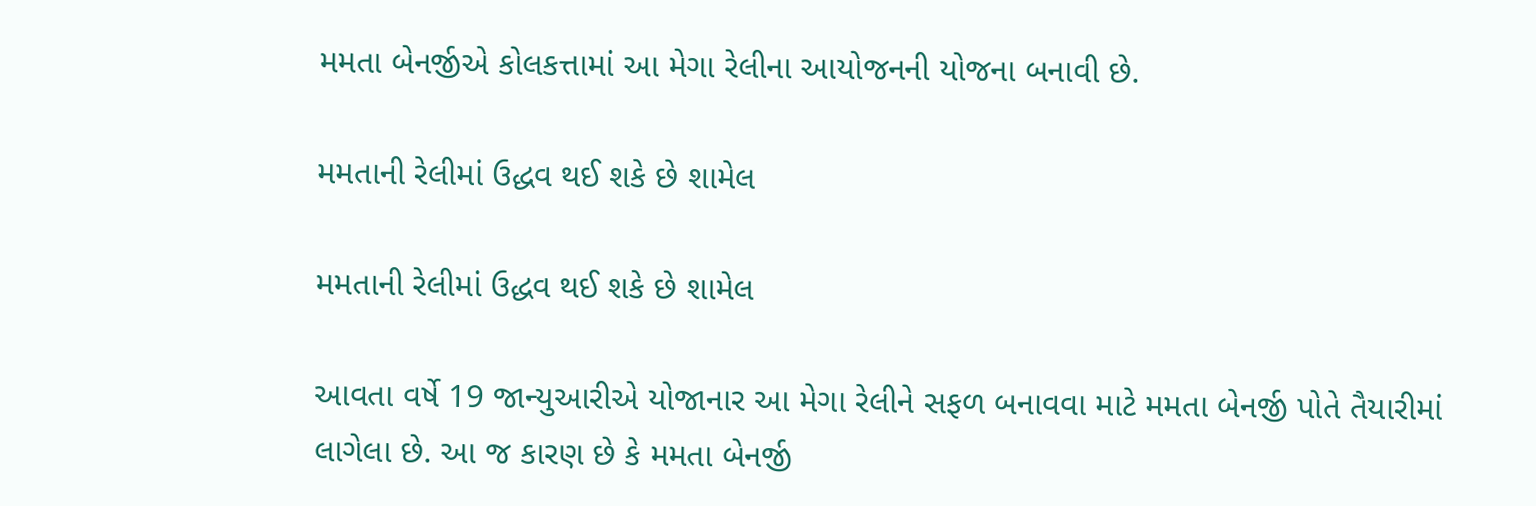મમતા બેનર્જીએ કોલકત્તામાં આ મેગા રેલીના આયોજનની યોજના બનાવી છે.

મમતાની રેલીમાં ઉદ્ધવ થઈ શકે છે શામેલ

મમતાની રેલીમાં ઉદ્ધવ થઈ શકે છે શામેલ

આવતા વર્ષે 19 જાન્યુઆરીએ યોજાનાર આ મેગા રેલીને સફળ બનાવવા માટે મમતા બેનર્જી પોતે તૈયારીમાં લાગેલા છે. આ જ કારણ છે કે મમતા બેનર્જી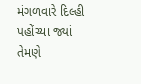મંગળવારે દિલ્હી પહોંચ્યા જ્યાં તેમણે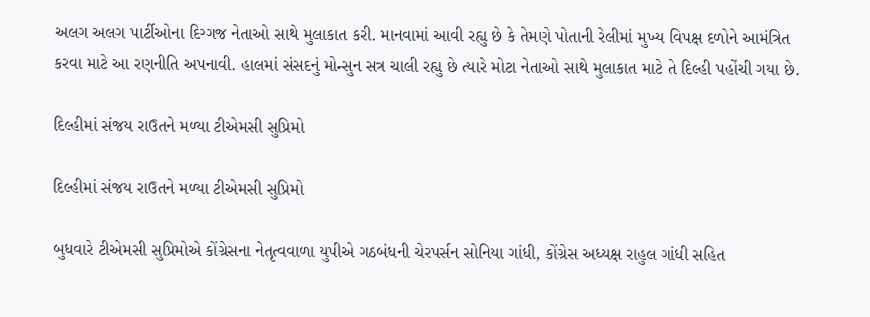અલગ અલગ પાર્ટીઓના દિગ્ગજ નેતાઓ સાથે મુલાકાત કરી. માનવામાં આવી રહ્યુ છે કે તેમણે પોતાની રેલીમાં મુખ્ય વિપક્ષ દળોને આમંત્રિત કરવા માટે આ રણનીતિ અપનાવી. હાલમાં સંસદનું મોન્સુન સત્ર ચાલી રહ્યુ છે ત્યારે મોટા નેતાઓ સાથે મુલાકાત માટે તે દિલ્હી પહોંચી ગયા છે.

દિલ્હીમાં સંજય રાઉતને મળ્યા ટીએમસી સુપ્રિમો

દિલ્હીમાં સંજય રાઉતને મળ્યા ટીએમસી સુપ્રિમો

બુધવારે ટીએમસી સુપ્રિમોએ કોંગ્રેસના નેતૃત્વવાળા યુપીએ ગઠબંધની ચેરપર્સન સોનિયા ગાંધી, કોંગ્રેસ અધ્યક્ષ રાહુલ ગાંધી સહિત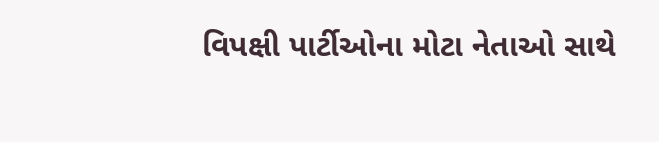વિપક્ષી પાર્ટીઓના મોટા નેતાઓ સાથે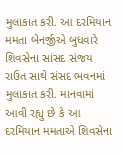મુલાકાત કરી. આ દરમિયાન મમતા બેનર્જીએ બુધવારે શિવસેના સાંસદ સંજય રાઉત સાથે સંસદ ભવનમાં મુલાકાત કરી. માનવામાં આવી રહ્યુ છે કે આ દરમિયાન મમતાએ શિવસેના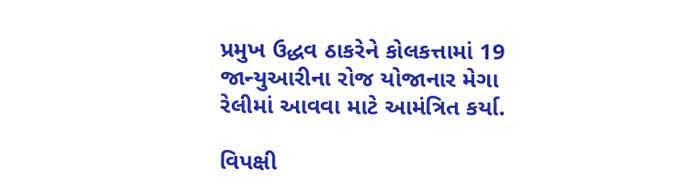પ્રમુખ ઉદ્ધવ ઠાકરેને કોલકત્તામાં 19 જાન્યુઆરીના રોજ યોજાનાર મેગા રેલીમાં આવવા માટે આમંત્રિત કર્યા.

વિપક્ષી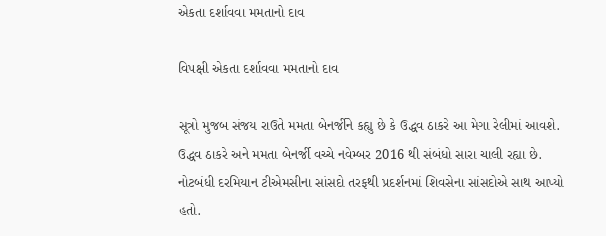એકતા દર્શાવવા મમતાનો દાવ

વિપક્ષી એકતા દર્શાવવા મમતાનો દાવ

સૂત્રો મુજબ સંજય રાઉતે મમતા બેનર્જીને કહ્યુ છે કે ઉદ્ધવ ઠાકરે આ મેગા રેલીમાં આવશે. ઉદ્ધવ ઠાકરે અને મમતા બેનર્જી વચ્ચે નવેમ્બર 2016 થી સંબંધો સારા ચાલી રહ્યા છે. નોટબંધી દરમિયાન ટીએમસીના સાંસદો તરફથી પ્રદર્શનમાં શિવસેના સાંસદોએ સાથ આપ્યો હતો.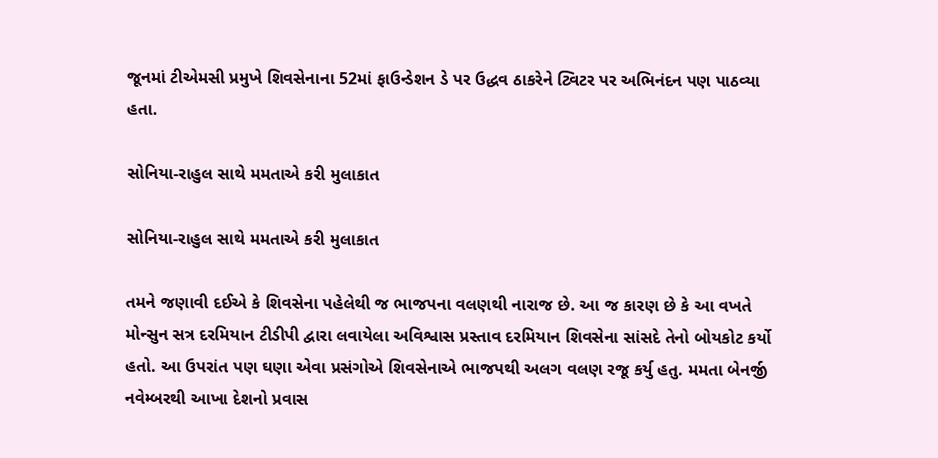જૂનમાં ટીએમસી પ્રમુખે શિવસેનાના 52માં ફાઉન્ડેશન ડે પર ઉદ્ધવ ઠાકરેને ટ્વિટર પર અભિનંદન પણ પાઠવ્યા હતા.

સોનિયા-રાહુલ સાથે મમતાએ કરી મુલાકાત

સોનિયા-રાહુલ સાથે મમતાએ કરી મુલાકાત

તમને જણાવી દઈએ કે શિવસેના પહેલેથી જ ભાજપના વલણથી નારાજ છે. આ જ કારણ છે કે આ વખતે મોન્સુન સત્ર દરમિયાન ટીડીપી દ્વારા લવાયેલા અવિશ્વાસ પ્રસ્તાવ દરમિયાન શિવસેના સાંસદે તેનો બોયકોટ કર્યો હતો. આ ઉપરાંત પણ ઘણા એવા પ્રસંગોએ શિવસેનાએ ભાજપથી અલગ વલણ રજૂ કર્યુ હતુ. મમતા બેનર્જી નવેમ્બરથી આખા દેશનો પ્રવાસ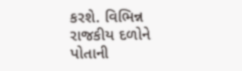કરશે. વિભિન્ન રાજકીય દળોને પોતાની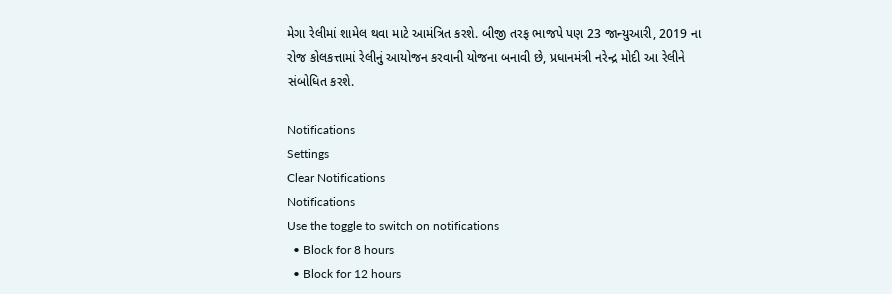મેગા રેલીમાં શામેલ થવા માટે આમંત્રિત કરશે. બીજી તરફ ભાજપે પણ 23 જાન્યુઆરી, 2019 ના રોજ કોલકત્તામાં રેલીનું આયોજન કરવાની યોજના બનાવી છે, પ્રધાનમંત્રી નરેન્દ્ર મોદી આ રેલીને સંબોધિત કરશે.

Notifications
Settings
Clear Notifications
Notifications
Use the toggle to switch on notifications
  • Block for 8 hours
  • Block for 12 hours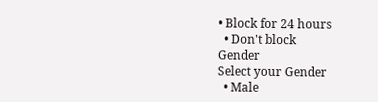• Block for 24 hours
  • Don't block
Gender
Select your Gender
  • Male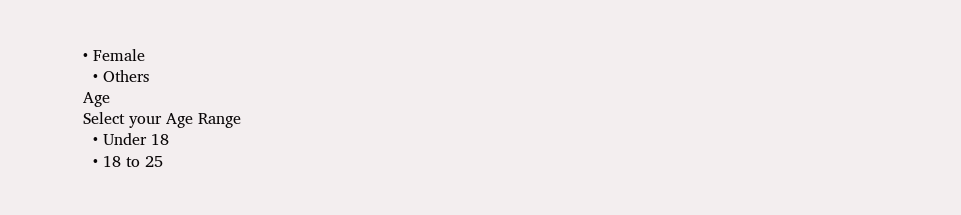• Female
  • Others
Age
Select your Age Range
  • Under 18
  • 18 to 25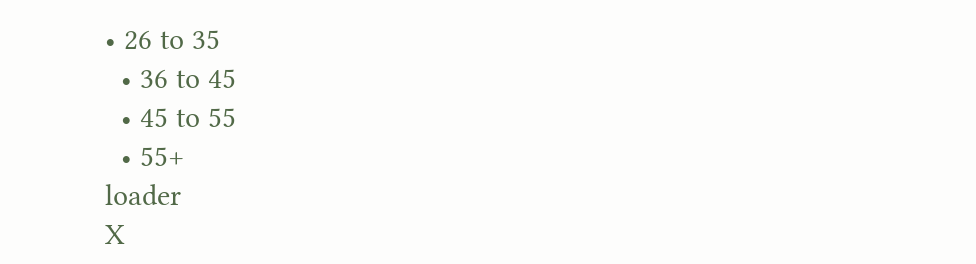• 26 to 35
  • 36 to 45
  • 45 to 55
  • 55+
loader
X